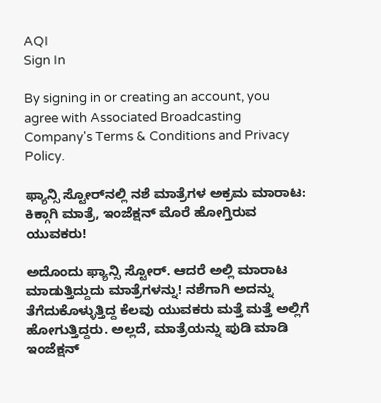AQI
Sign In

By signing in or creating an account, you agree with Associated Broadcasting Company's Terms & Conditions and Privacy Policy.

ಫ್ಯಾನ್ಸಿ ಸ್ಟೋರ್‌ನಲ್ಲಿ ನಶೆ ಮಾತ್ರೆಗಳ ಅಕ್ರಮ ಮಾರಾಟ: ಕಿಕ್ಗಾಗಿ ಮಾತ್ರೆ, ಇಂಜೆಕ್ಷನ್ ಮೊರೆ ಹೋಗ್ತಿರುವ ಯುವಕರು!

ಅದೊಂದು ಫ್ಯಾನ್ಸಿ ಸ್ಟೋರ್. ಆದರೆ ಅಲ್ಲಿ ಮಾರಾಟ ಮಾಡುತ್ತಿದ್ದುದು ಮಾತ್ರೆಗಳನ್ನು! ನಶೆಗಾಗಿ ಅದನ್ನು ತೆಗೆದುಕೊಳ್ಳುತ್ತಿದ್ದ ಕೆಲವು ಯುವಕರು ಮತ್ತೆ ಮತ್ತೆ ಅಲ್ಲಿಗೆ ಹೋಗುತ್ತಿದ್ದರು. ಅಲ್ಲದೆ, ಮಾತ್ರೆಯನ್ನು ಪುಡಿ ಮಾಡಿ ಇಂಜೆಕ್ಷನ್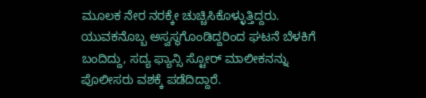ಮೂಲಕ ನೇರ ನರಕ್ಕೇ ಚುಚ್ಚಿಸಿಕೊಳ್ಳುತ್ತಿದ್ದರು. ಯುವಕನೊಬ್ಬ ಅಸ್ವಸ್ಥಗೊಂಡಿದ್ದರಿಂದ ಘಟನೆ ಬೆಳಕಿಗೆ ಬಂದಿದ್ದು, ಸದ್ಯ ಫ್ಯಾನ್ಸಿ ಸ್ಟೋರ್ ಮಾಲೀಕನನ್ನು ಪೊಲೀಸರು ವಶಕ್ಕೆ ಪಡೆದಿದ್ದಾರೆ.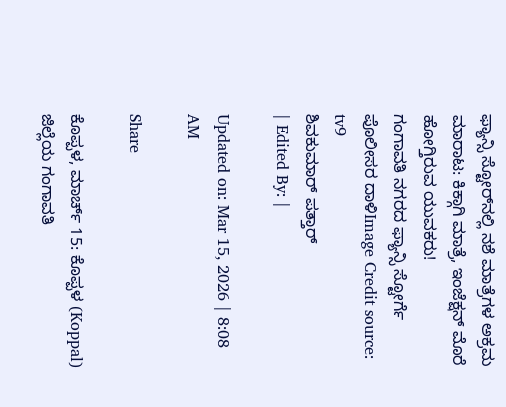ಫ್ಯಾನ್ಸಿ ಸ್ಟೋರ್‌ನಲ್ಲಿ ನಶೆ ಮಾತ್ರೆಗಳ ಅಕ್ರಮ ಮಾರಾಟ: ಕಿಕ್ಗಾಗಿ ಮಾತ್ರೆ, ಇಂಜೆಕ್ಷನ್ ಮೊರೆ ಹೋಗ್ತಿರುವ ಯುವಕರು!
ಗಂಗಾವತಿ ನಗರದ ಫ್ಯಾನ್ಸಿ ಸ್ಟೋರ್ಗೆ ಪೊಲೀಸರ ದಾಳಿImage Credit source: tv9
ಶಿವಕುಮಾರ್ ಪತ್ತಾರ್
| Edited By: |

Updated on: Mar 15, 2026 | 8:08 AM

Share

ಕೊಪ್ಪಳ, ಮಾರ್ಚ್ 15: ಕೊಪ್ಪಳ (Koppal) ಜಿಲ್ಲೆಯ ಗಂಗಾವತಿ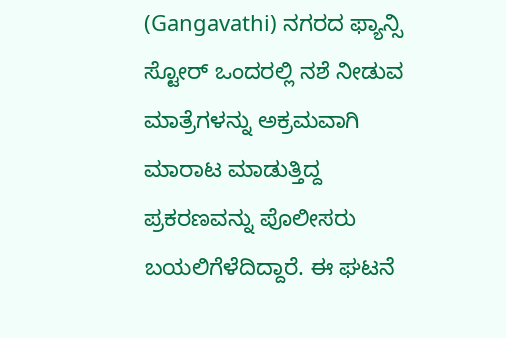(Gangavathi) ನಗರದ ಫ್ಯಾನ್ಸಿ ಸ್ಟೋರ್ ಒಂದರಲ್ಲಿ ನಶೆ ನೀಡುವ ಮಾತ್ರೆಗಳನ್ನು ಅಕ್ರಮವಾಗಿ ಮಾರಾಟ ಮಾಡುತ್ತಿದ್ದ ಪ್ರಕರಣವನ್ನು ಪೊಲೀಸರು ಬಯಲಿಗೆಳೆದಿದ್ದಾರೆ. ಈ ಘಟನೆ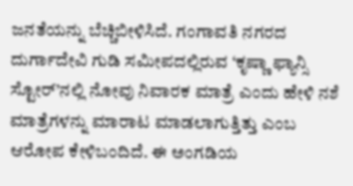ಜನತೆಯನ್ನು ಬೆಚ್ಚಿಬೀಳಿಸಿದೆ. ಗಂಗಾವತಿ ನಗರದ ದುರ್ಗಾದೇವಿ ಗುಡಿ ಸಮೀಪದಲ್ಲಿರುವ ‘ಕೃಷ್ಣಾ ಫ್ಯಾನ್ಸಿ ಸ್ಟೋರ್’ನಲ್ಲಿ ನೋವು ನಿವಾರಕ ಮಾತ್ರೆ ಎಂದು ಹೇಳಿ ನಶೆ ಮಾತ್ರೆಗಳನ್ನು ಮಾರಾಟ ಮಾಡಲಾಗುತ್ತಿತ್ತು ಎಂಬ ಆರೋಪ ಕೇಳಿಬಂದಿದೆ. ಈ ಅಂಗಡಿಯ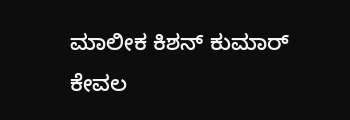ಮಾಲೀಕ ಕಿಶನ್ ಕುಮಾರ್ ಕೇವಲ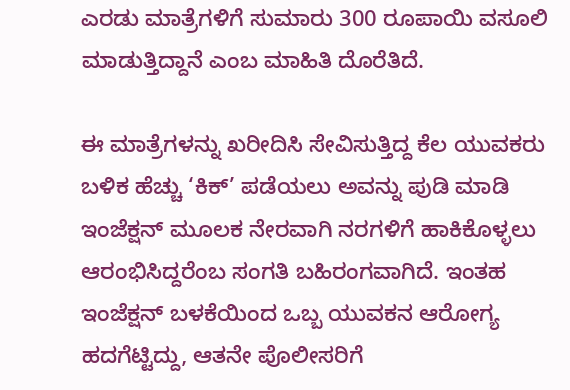ಎರಡು ಮಾತ್ರೆಗಳಿಗೆ ಸುಮಾರು 300 ರೂಪಾಯಿ ವಸೂಲಿ ಮಾಡುತ್ತಿದ್ದಾನೆ ಎಂಬ ಮಾಹಿತಿ ದೊರೆತಿದೆ.

ಈ ಮಾತ್ರೆಗಳನ್ನು ಖರೀದಿಸಿ ಸೇವಿಸುತ್ತಿದ್ದ ಕೆಲ ಯುವಕರು ಬಳಿಕ ಹೆಚ್ಚು ‘ಕಿಕ್’ ಪಡೆಯಲು ಅವನ್ನು ಪುಡಿ ಮಾಡಿ ಇಂಜೆಕ್ಷನ್ ಮೂಲಕ ನೇರವಾಗಿ ನರಗಳಿಗೆ ಹಾಕಿಕೊಳ್ಳಲು ಆರಂಭಿಸಿದ್ದರೆಂಬ ಸಂಗತಿ ಬಹಿರಂಗವಾಗಿದೆ. ಇಂತಹ ಇಂಜೆಕ್ಷನ್ ಬಳಕೆಯಿಂದ ಒಬ್ಬ ಯುವಕನ ಆರೋಗ್ಯ ಹದಗೆಟ್ಟಿದ್ದು, ಆತನೇ ಪೊಲೀಸರಿಗೆ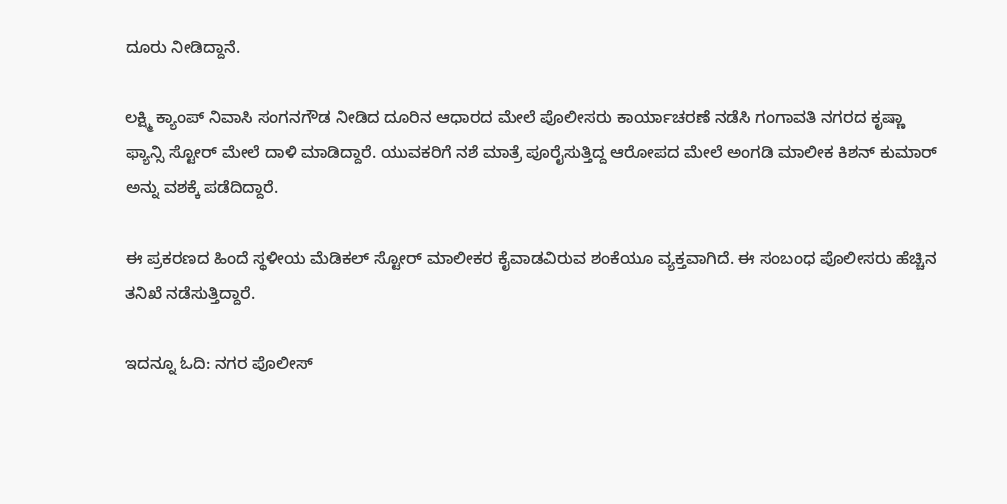ದೂರು ನೀಡಿದ್ದಾನೆ.

ಲಕ್ಷ್ಮಿ ಕ್ಯಾಂಪ್ ನಿವಾಸಿ ಸಂಗನಗೌಡ ನೀಡಿದ ದೂರಿನ ಆಧಾರದ ಮೇಲೆ ಪೊಲೀಸರು ಕಾರ್ಯಾಚರಣೆ ನಡೆಸಿ ಗಂಗಾವತಿ ನಗರದ ಕೃಷ್ಣಾ ಫ್ಯಾನ್ಸಿ ಸ್ಟೋರ್ ಮೇಲೆ ದಾಳಿ ಮಾಡಿದ್ದಾರೆ. ಯುವಕರಿಗೆ ನಶೆ ಮಾತ್ರೆ ಪೂರೈಸುತ್ತಿದ್ದ ಆರೋಪದ ಮೇಲೆ ಅಂಗಡಿ ಮಾಲೀಕ ಕಿಶನ್ ಕುಮಾರ್ ಅನ್ನು ವಶಕ್ಕೆ ಪಡೆದಿದ್ದಾರೆ.

ಈ ಪ್ರಕರಣದ ಹಿಂದೆ ಸ್ಥಳೀಯ ಮೆಡಿಕಲ್ ಸ್ಟೋರ್ ಮಾಲೀಕರ ಕೈವಾಡವಿರುವ ಶಂಕೆಯೂ ವ್ಯಕ್ತವಾಗಿದೆ. ಈ ಸಂಬಂಧ ಪೊಲೀಸರು ಹೆಚ್ಚಿನ ತನಿಖೆ ನಡೆಸುತ್ತಿದ್ದಾರೆ.

ಇದನ್ನೂ ಓದಿ: ನಗರ ಪೊಲೀಸ್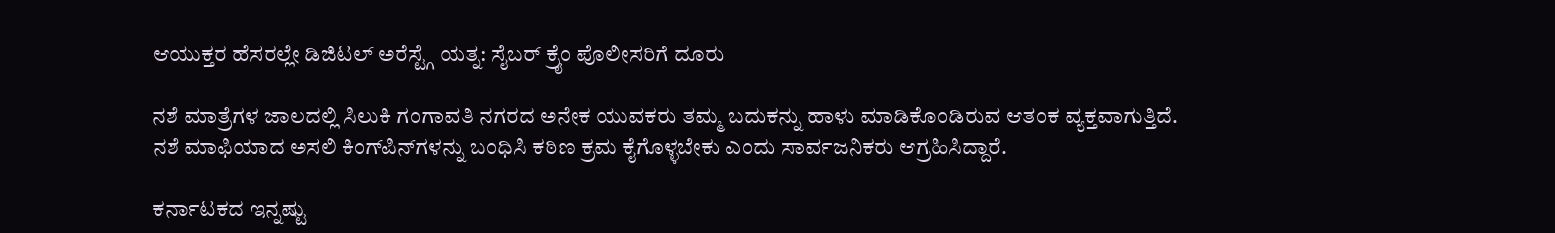ಆಯುಕ್ತರ ಹೆಸರಲ್ಲೇ ಡಿಜಿಟಲ್ ಅರೆಸ್ಟ್ಗೆ ಯತ್ನ: ಸೈಬರ್ ಕ್ರೈಂ ಪೊಲೀಸರಿಗೆ ದೂರು

ನಶೆ ಮಾತ್ರೆಗಳ ಜಾಲದಲ್ಲಿ ಸಿಲುಕಿ ಗಂಗಾವತಿ ನಗರದ ಅನೇಕ ಯುವಕರು ತಮ್ಮ ಬದುಕನ್ನು ಹಾಳು ಮಾಡಿಕೊಂಡಿರುವ ಆತಂಕ ವ್ಯಕ್ತವಾಗುತ್ತಿದೆ. ನಶೆ ಮಾಫಿಯಾದ ಅಸಲಿ ಕಿಂಗ್‌ಪಿನ್‌ಗಳನ್ನು ಬಂಧಿಸಿ ಕಠಿಣ ಕ್ರಮ ಕೈಗೊಳ್ಳಬೇಕು ಎಂದು ಸಾರ್ವಜನಿಕರು ಆಗ್ರಹಿಸಿದ್ದಾರೆ.

ಕರ್ನಾಟಕದ ಇನ್ನಷ್ಟು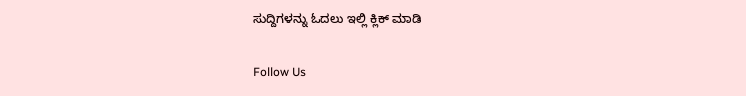ಸುದ್ದಿಗಳನ್ನು ಓದಲು ಇಲ್ಲಿ ಕ್ಲಿಕ್ ಮಾಡಿ

Follow Us